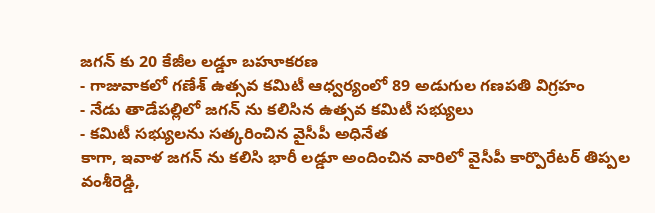జగన్ కు 20 కేజీల లడ్డూ బహూకరణ
- గాజువాకలో గణేశ్ ఉత్సవ కమిటీ ఆధ్వర్యంలో 89 అడుగుల గణపతి విగ్రహం
- నేడు తాడేపల్లిలో జగన్ ను కలిసిన ఉత్సవ కమిటీ సభ్యులు
- కమిటీ సభ్యులను సత్కరించిన వైసీపీ అధినేత
కాగా, ఇవాళ జగన్ ను కలిసి భారీ లడ్డూ అందించిన వారిలో వైసీపీ కార్పొరేటర్ తిప్పల వంశీరెడ్డి,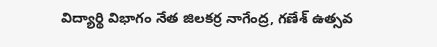విద్యార్థి విభాగం నేత జిలకర్ర నాగేంద్ర, గణేశ్ ఉత్సవ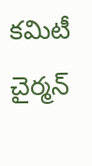కమిటీ చైర్మన్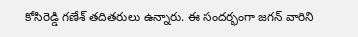కోసిరెడ్డి గణేశ్ తదితరులు ఉన్నారు. ఈ సందర్భంగా జగన్ వారిని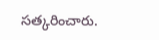సత్కరించారు.